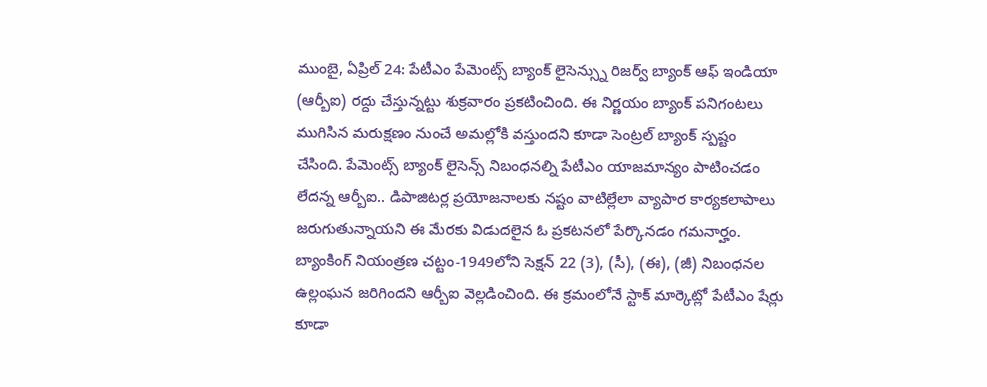ముంబై, ఏప్రిల్ 24: పేటీఎం పేమెంట్స్ బ్యాంక్ లైసెన్స్ను రిజర్వ్ బ్యాంక్ ఆఫ్ ఇండియా (ఆర్బీఐ) రద్దు చేస్తున్నట్టు శుక్రవారం ప్రకటించింది. ఈ నిర్ణయం బ్యాంక్ పనిగంటలు ముగిసిన మరుక్షణం నుంచే అమల్లోకి వస్తుందని కూడా సెంట్రల్ బ్యాంక్ స్పష్టం చేసింది. పేమెంట్స్ బ్యాంక్ లైసెన్స్ నిబంధనల్ని పేటీఎం యాజమాన్యం పాటించడం లేదన్న ఆర్బీఐ.. డిపాజిటర్ల ప్రయోజనాలకు నష్టం వాటిల్లేలా వ్యాపార కార్యకలాపాలు జరుగుతున్నాయని ఈ మేరకు విడుదలైన ఓ ప్రకటనలో పేర్కొనడం గమనార్హం. బ్యాంకింగ్ నియంత్రణ చట్టం-1949లోని సెక్షన్ 22 (3), (సీ), (ఈ), (జీ) నిబంధనల ఉల్లంఘన జరిగిందని ఆర్బీఐ వెల్లడించింది. ఈ క్రమంలోనే స్టాక్ మార్కెట్లో పేటీఎం షేర్లు కూడా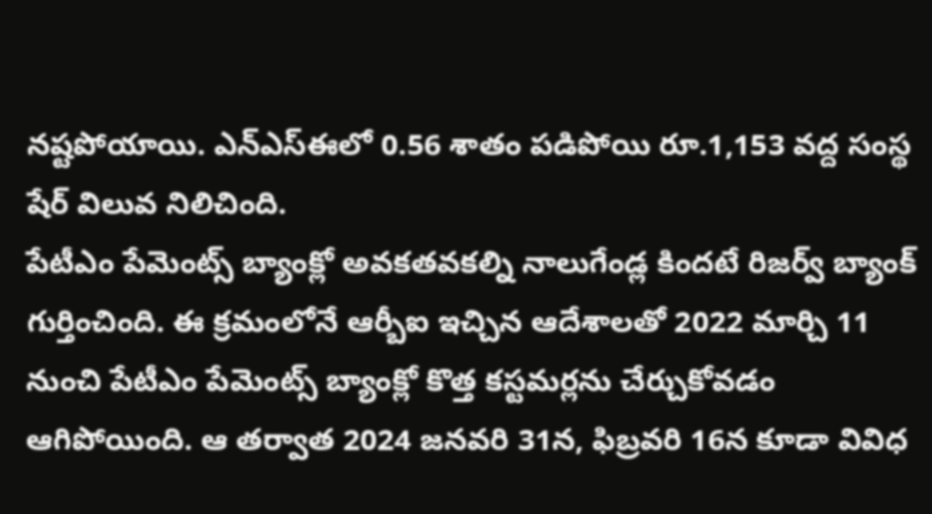నష్టపోయాయి. ఎన్ఎస్ఈలో 0.56 శాతం పడిపోయి రూ.1,153 వద్ద సంస్థ షేర్ విలువ నిలిచింది.
పేటీఎం పేమెంట్స్ బ్యాంక్లో అవకతవకల్ని నాలుగేండ్ల కిందటే రిజర్వ్ బ్యాంక్ గుర్తించింది. ఈ క్రమంలోనే ఆర్బీఐ ఇచ్చిన ఆదేశాలతో 2022 మార్చి 11 నుంచి పేటీఎం పేమెంట్స్ బ్యాంక్లో కొత్త కస్టమర్లను చేర్చుకోవడం ఆగిపోయింది. ఆ తర్వాత 2024 జనవరి 31న, ఫిబ్రవరి 16న కూడా వివిధ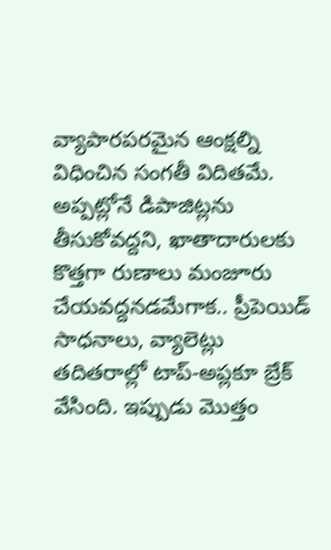వ్యాపారపరమైన ఆంక్షల్ని విధించిన సంగతీ విదితమే. అప్పట్లోనే డిపాజిట్లను తీసుకోవద్దని, ఖాతాదారులకు కొత్తగా రుణాలు మంజూరు చేయవద్దనడమేగాక.. ప్రీపెయిడ్ సాధనాలు, వ్యాలెట్లు తదితరాల్లో టాప్-అప్లకూ బ్రేక్ వేసింది. ఇప్పుడు మొత్తం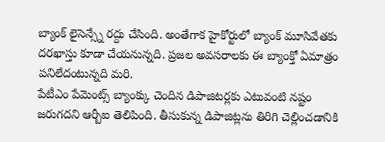బ్యాంక్ లైసెన్స్నే రద్దు చేసింది. అంతేగాక హైకోర్టులో బ్యాంక్ మూసివేతకు దరఖాస్తు కూడా చేయనున్నది. ప్రజల అవసరాలకు ఈ బ్యాంక్తో ఏమాత్రం పనిలేదంటున్నది మరి.
పేటీఎం పేమెంట్స్ బ్యాంక్కు చెందిన డిపాజిటర్లకు ఎటువంటి నష్టం జరుగదని ఆర్బీఐ తెలిపింది. తీసుకున్న డిపాజిట్లను తిరిగి చెల్లించడానికి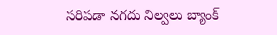సరిపడా నగదు నిల్వలు బ్యాంక్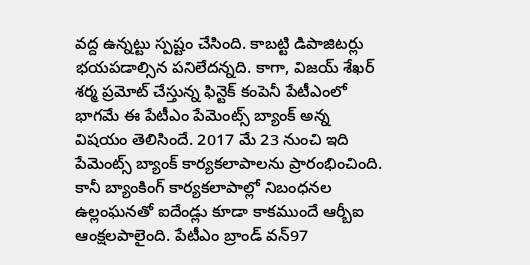వద్ద ఉన్నట్టు స్పష్టం చేసింది. కాబట్టి డిపాజిటర్లు భయపడాల్సిన పనిలేదన్నది. కాగా, విజయ్ శేఖర్ శర్మ ప్రమోట్ చేస్తున్న ఫిన్టెక్ కంపెనీ పేటీఎంలో భాగమే ఈ పేటీఎం పేమెంట్స్ బ్యాంక్ అన్న విషయం తెలిసిందే. 2017 మే 23 నుంచి ఇది పేమెంట్స్ బ్యాంక్ కార్యకలాపాలను ప్రారంభించింది. కానీ బ్యాంకింగ్ కార్యకలాపాల్లో నిబంధనల ఉల్లంఘనతో ఐదేండ్లు కూడా కాకముందే ఆర్బీఐ ఆంక్షలపాలైంది. పేటీఎం బ్రాండ్ వన్97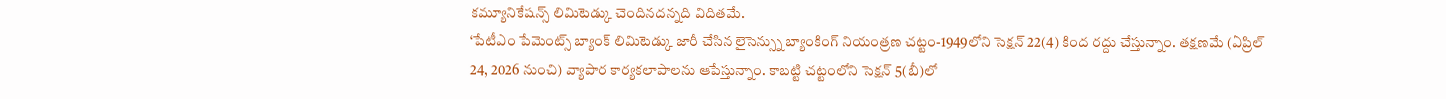కమ్యూనికేషన్స్ లిమిటెడ్కు చెందినదన్నది విదితమే.
‘పేటీఎం పేమెంట్స్ బ్యాంక్ లిమిటెడ్కు జారీ చేసిన లైసెన్స్ను బ్యాంకింగ్ నియంత్రణ చట్టం-1949లోని సెక్షన్ 22(4) కింద రద్దు చేస్తున్నాం. తక్షణమే (ఏప్రిల్ 24, 2026 నుంచి) వ్యాపార కార్యకలాపాలను ఆపేస్తున్నాం. కాబట్టి చట్టంలోని సెక్షన్ 5(బీ)లో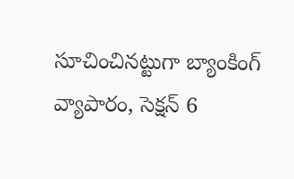సూచించినట్టుగా బ్యాంకింగ్ వ్యాపారం, సెక్షన్ 6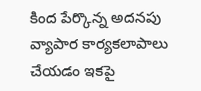కింద పేర్కొన్న అదనపు వ్యాపార కార్యకలాపాలు చేయడం ఇకపై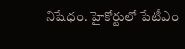నిషేధం. హైకోర్టులో పేటీఎం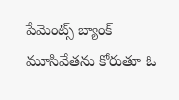పేమెంట్స్ బ్యాంక్ మూసివేతను కోరుతూ ఓ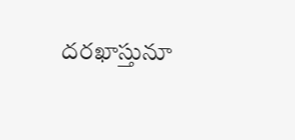దరఖాస్తునూ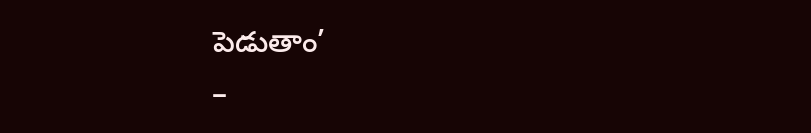పెడుతాం’
–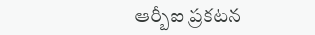ఆర్బీఐ ప్రకటన